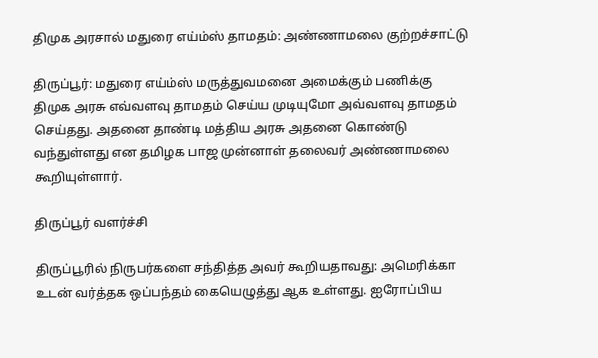திமுக அரசால் மதுரை எய்ம்ஸ் தாமதம்: அண்ணாமலை குற்றச்சாட்டு

திருப்பூர்: மதுரை எய்ம்ஸ் மருத்துவமனை அமைக்கும் பணிக்கு திமுக அரசு எவ்வளவு தாமதம் செய்ய முடியுமோ அவ்வளவு தாமதம் செய்தது. அதனை தாண்டி மத்திய அரசு அதனை கொண்டு வந்துள்ளது என தமிழக பாஜ முன்னாள் தலைவர் அண்ணாமலை கூறியுள்ளார்.

திருப்பூர் வளர்ச்சி

திருப்பூரில் நிருபர்களை சந்தித்த அவர் கூறியதாவது: அமெரிக்கா உடன் வர்த்தக ஒப்பந்தம் கையெழுத்து ஆக உள்ளது. ஐரோப்பிய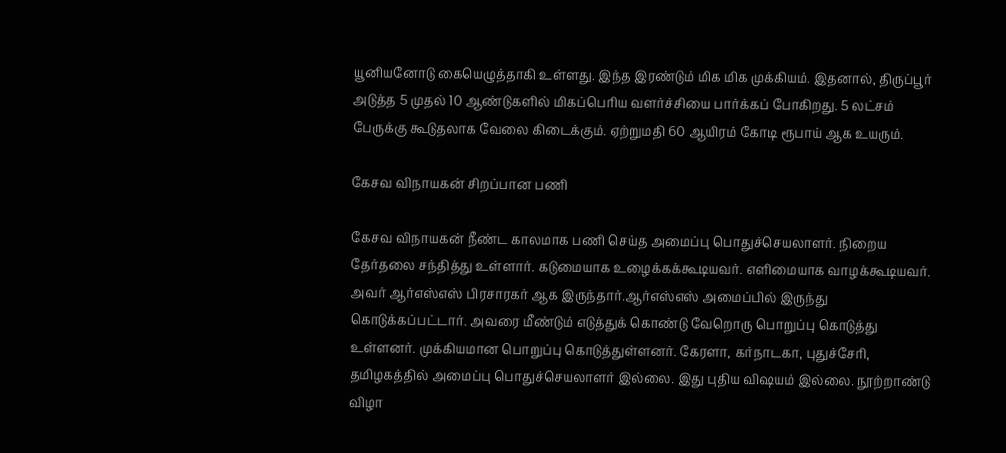யூனியனோடு கையெழுத்தாகி உள்ளது. இந்த இரண்டும் மிக மிக முக்கியம். இதனால், திருப்பூர் அடுத்த 5 முதல் 10 ஆண்டுகளில் மிகப்பெரிய வளர்ச்சியை பார்க்கப் போகிறது. 5 லட்சம் பேருக்கு கூடுதலாக வேலை கிடைக்கும். ஏற்றுமதி 60 ஆயிரம் கோடி ரூபாய் ஆக உயரும்.

கேசவ விநாயகன் சிறப்பான பணி

கேசவ விநாயகன் நீண்ட காலமாக பணி செய்த அமைப்பு பொதுச்செயலாளர். நிறைய தேர்தலை சந்தித்து உள்ளார். கடுமையாக உழைக்கக்கூடியவர். எளிமையாக வாழக்கூடியவர். அவர் ஆர்எஸ்எஸ் பிரசாரகர் ஆக இருந்தார்.ஆர்எஸ்எஸ் அமைப்பில் இருந்து கொடுக்கப்பட்டார். அவரை மீண்டும் எடுத்துக் கொண்டு வேறொரு பொறுப்பு கொடுத்து உள்ளனர். முக்கியமான பொறுப்பு கொடுத்துள்ளனர். கேரளா, கர்நாடகா, புதுச்சேரி, தமிழகத்தில் அமைப்பு பொதுச்செயலாளர் இல்லை. இது புதிய விஷயம் இல்லை. நூற்றாண்டு விழா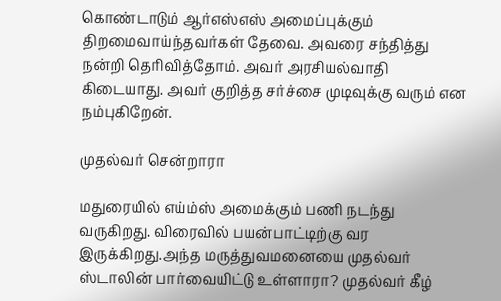கொண்டாடும் ஆர்எஸ்எஸ் அமைப்புக்கும் திறமைவாய்ந்தவர்கள் தேவை. அவரை சந்தித்து நன்றி தெரிவித்தோம். அவர் அரசியல்வாதி கிடையாது. அவர் குறித்த சர்ச்சை முடிவுக்கு வரும் என நம்புகிறேன்.

முதல்வர் சென்றாரா

மதுரையில் எய்ம்ஸ் அமைக்கும் பணி நடந்து வருகிறது. விரைவில் பயன்பாட்டிற்கு வர இருக்கிறது.அந்த மருத்துவமனையை முதல்வர் ஸ்டாலின் பார்வையிட்டு உள்ளாரா? முதல்வர் கீழ்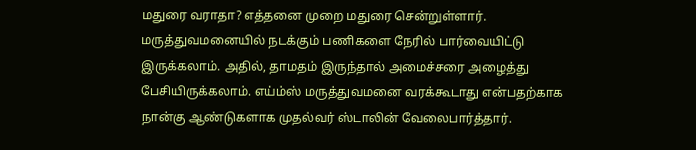மதுரை வராதா? எத்தனை முறை மதுரை சென்றுள்ளார். மருத்துவமனையில் நடக்கும் பணிகளை நேரில் பார்வையிட்டு இருக்கலாம். அதில், தாமதம் இருந்தால் அமைச்சரை அழைத்து பேசியிருக்கலாம். எய்ம்ஸ் மருத்துவமனை வரக்கூடாது என்பதற்காக நான்கு ஆண்டுகளாக முதல்வர் ஸ்டாலின் வேலைபார்த்தார்.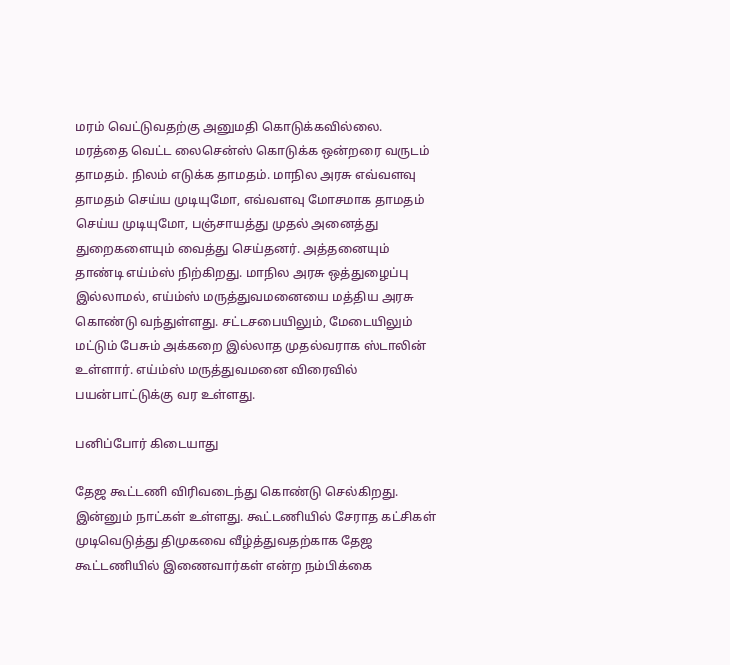மரம் வெட்டுவதற்கு அனுமதி கொடுக்கவில்லை. மரத்தை வெட்ட லைசென்ஸ் கொடுக்க ஒன்றரை வருடம் தாமதம். நிலம் எடுக்க தாமதம். மாநில அரசு எவ்வளவு தாமதம் செய்ய முடியுமோ, எவ்வளவு மோசமாக தாமதம் செய்ய முடியுமோ, பஞ்சாயத்து முதல் அனைத்து துறைகளையும் வைத்து செய்தனர். அத்தனையும் தாண்டி எய்ம்ஸ் நிற்கிறது. மாநில அரசு ஒத்துழைப்பு இல்லாமல், எய்ம்ஸ் மருத்துவமனையை மத்திய அரசு கொண்டு வந்துள்ளது. சட்டசபையிலும், மேடையிலும் மட்டும் பேசும் அக்கறை இல்லாத முதல்வராக ஸ்டாலின் உள்ளார். எய்ம்ஸ் மருத்துவமனை விரைவில் பயன்பாட்டுக்கு வர உள்ளது.

பனிப்போர் கிடையாது

தேஜ கூட்டணி விரிவடைந்து கொண்டு செல்கிறது. இன்னும் நாட்கள் உள்ளது. கூட்டணியில் சேராத கட்சிகள் முடிவெடுத்து திமுகவை வீழ்த்துவதற்காக தேஜ கூட்டணியில் இணைவார்கள் என்ற நம்பிக்கை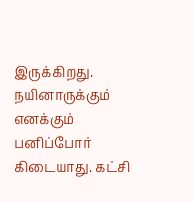இருக்கிறது. நயினாருக்கும் எனக்கும் பனிப்போர் கிடையாது. கட்சி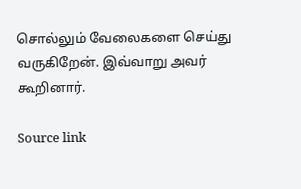சொல்லும் வேலைகளை செய்து வருகிறேன். இவ்வாறு அவர் கூறினார்.

Source link